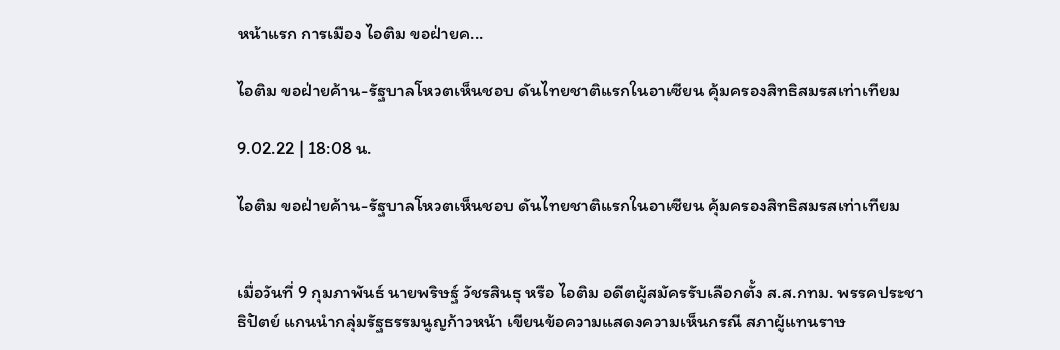หน้าแรก การเมือง ไอติม ขอฝ่ายค...

ไอติม ขอฝ่ายค้าน-รัฐบาลโหวตเห็นชอบ ดันไทยชาติแรกในอาเซียน คุ้มครองสิทธิสมรสเท่าเทียม

9.02.22 | 18:08 น.

ไอติม ขอฝ่ายค้าน-รัฐบาลโหวตเห็นชอบ ดันไทยชาติแรกในอาเซียน คุ้มครองสิทธิสมรสเท่าเทียม


เมื่อวันที่ 9 กุมภาพันธ์ นายพริษฐ์ วัชรสินธุ หรือ ไอติม อดีตผู้สมัครรับเลือกตั้ง ส.ส.กทม. พรรคประชาธิปัตย์ แกนนำกลุ่มรัฐธรรมนูญก้าวหน้า เขียนข้อความแสดงความเห็นกรณี สภาผู้แทนราษ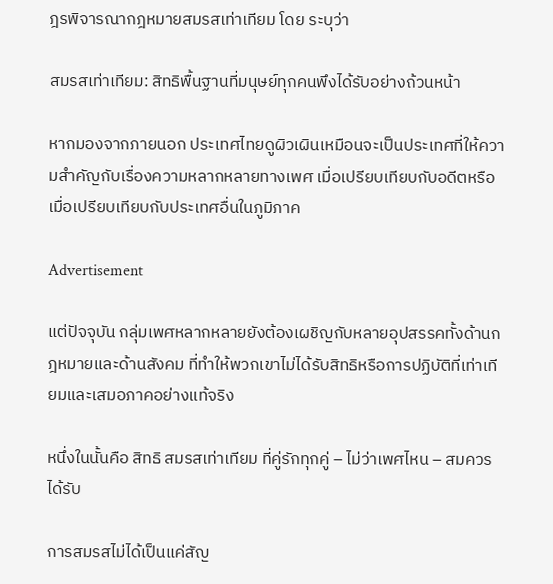ฎรพิจารณากฎหมายสมรสเท่าเทียม โดย ระบุว่า

สมรสเท่าเทียม: สิทธิพื้นฐานที่มนุษย์ทุกคนพึงได้รับอย่างถ้วนหน้า

หากมองจากภายนอก ประเทศไทยดูผิวเผินเหมือนจะเป็นประเทศที่ให้ความสำคัญกับเรื่องความหลากหลายทางเพศ เมื่อเปรียบเทียบกับอดีตหรือเมื่อเปรียบเทียบกับประเทศอื่นในภูมิภาค

Advertisement

แต่ปัจจุบัน กลุ่มเพศหลากหลายยังต้องเผชิญกับหลายอุปสรรคทั้งด้านกฎหมายและด้านสังคม ที่ทำให้พวกเขาไม่ได้รับสิทธิหรือการปฏิบัติที่เท่าเทียมและเสมอภาคอย่างแท้จริง

หนึ่งในนั้นคือ สิทธิ สมรสเท่าเทียม ที่คู่รักทุกคู่ – ไม่ว่าเพศไหน – สมควรได้รับ

การสมรสไม่ได้เป็นแค่สัญ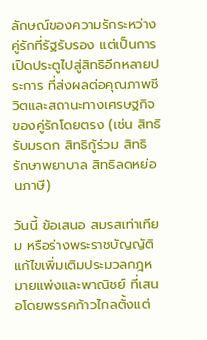ลักษณ์ของความรักระหว่างคู่รักที่รัฐรับรอง แต่เป็นการเปิดประตูไปสู่สิทธิอีกหลายประการ ที่ส่งผลต่อคุณภาพชีวิตและสถานะทางเศรษฐกิจของคู่รักโดยตรง (เช่น สิทธิรับมรดก สิทธิกู้ร่วม สิทธิรักษาพยาบาล สิทธิลดหย่อนภาษี)

วันนี้ ข้อเสนอ สมรสเท่าเทียม หรือร่างพระราชบัญญัติแก้ไขเพิ่มเติมประมวลกฎหมายแพ่งและพาณิชย์ ที่เสนอโดยพรรคก้าวไกลตั้งแต่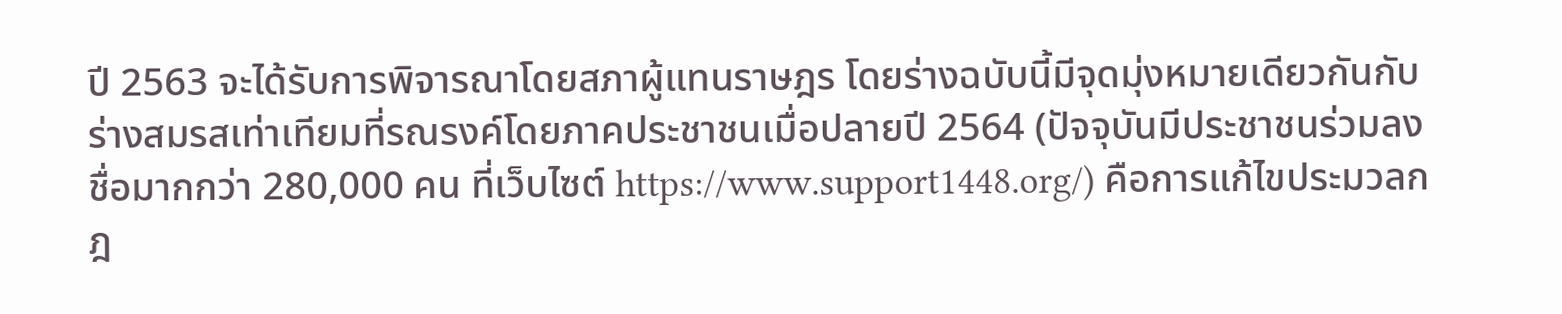ปี 2563 จะได้รับการพิจารณาโดยสภาผู้แทนราษฎร โดยร่างฉบับนี้มีจุดมุ่งหมายเดียวกันกับร่างสมรสเท่าเทียมที่รณรงค์โดยภาคประชาชนเมื่อปลายปี 2564 (ปัจจุบันมีประชาชนร่วมลงชื่อมากกว่า 280,000 คน ที่เว็บไซต์ https://www.support1448.org/) คือการแก้ไขประมวลกฎ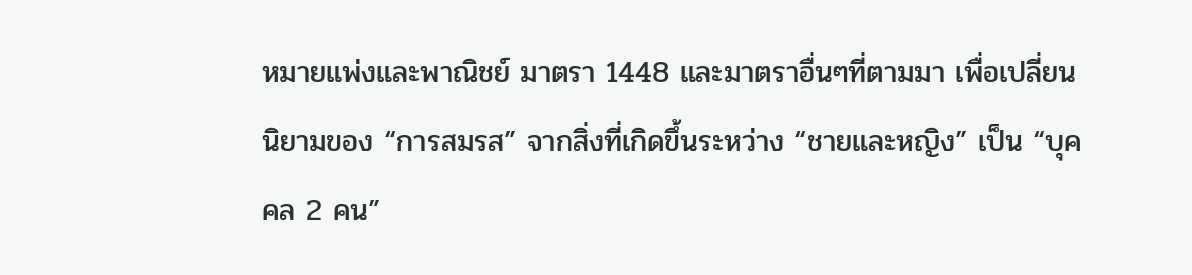หมายแพ่งและพาณิชย์ มาตรา 1448 และมาตราอื่นๆที่ตามมา เพื่อเปลี่ยนนิยามของ “การสมรส” จากสิ่งที่เกิดขึ้นระหว่าง “ชายและหญิง” เป็น “บุคคล 2 คน”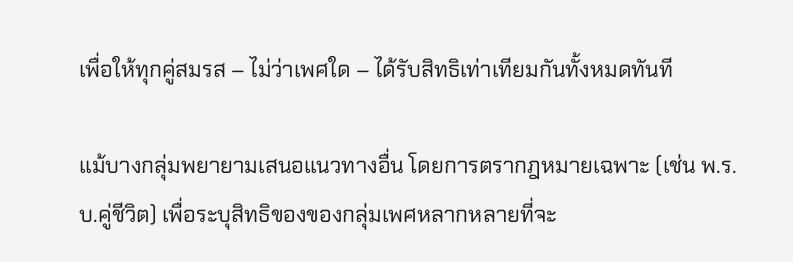เพื่อให้ทุกคู่สมรส – ไม่ว่าเพศใด – ได้รับสิทธิเท่าเทียมกันทั้งหมดทันที

แม้บางกลุ่มพยายามเสนอแนวทางอื่น โดยการตรากฎหมายเฉพาะ (เช่น พ.ร.บ.คู่ชีวิต) เพื่อระบุสิทธิของของกลุ่มเพศหลากหลายที่จะ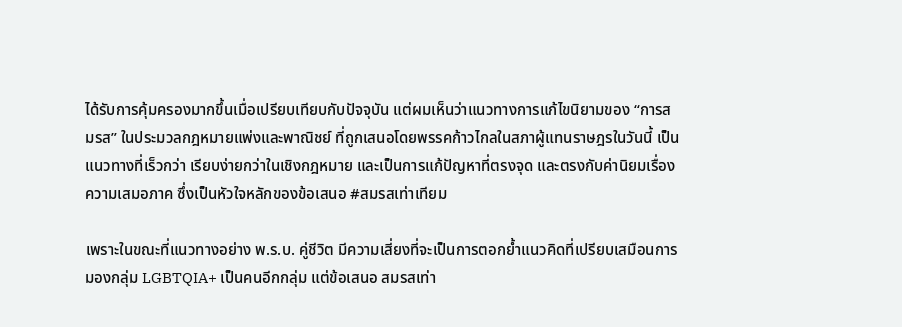ได้รับการคุ้มครองมากขึ้นเมื่อเปรียบเทียบกับปัจจุบัน แต่ผมเห็นว่าแนวทางการแก้ไขนิยามของ “การสมรส” ในประมวลกฎหมายแพ่งและพาณิชย์ ที่ถูกเสนอโดยพรรคก้าวไกลในสภาผู้แทนราษฎรในวันนี้ เป็นแนวทางที่เร็วกว่า เรียบง่ายกว่าในเชิงกฎหมาย และเป็นการแก้ปัญหาที่ตรงจุด และตรงกับค่านิยมเรื่องความเสมอภาค ซึ่งเป็นหัวใจหลักของข้อเสนอ #สมรสเท่าเทียม

เพราะในขณะที่แนวทางอย่าง พ.ร.บ. คู่ชีวิต มีความเสี่ยงที่จะเป็นการตอกย้ำแนวคิดที่เปรียบเสมือนการมองกลุ่ม LGBTQIA+ เป็นคนอีกกลุ่ม แต่ข้อเสนอ สมรสเท่า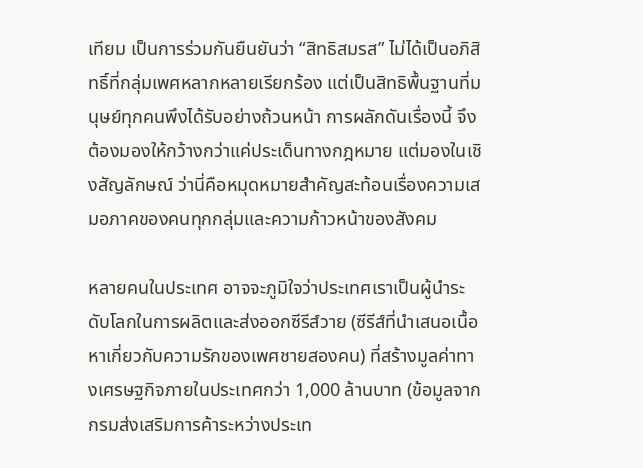เทียม เป็นการร่วมกันยืนยันว่า “สิทธิสมรส” ไม่ได้เป็นอภิสิทธิ์ที่กลุ่มเพศหลากหลายเรียกร้อง แต่เป็นสิทธิพื้นฐานที่มนุษย์ทุกคนพึงได้รับอย่างถ้วนหน้า การผลักดันเรื่องนี้ จึงต้องมองให้กว้างกว่าแค่ประเด็นทางกฎหมาย แต่มองในเชิงสัญลักษณ์ ว่านี่คือหมุดหมายสำคัญสะท้อนเรื่องความเสมอภาคของคนทุกกลุ่มและความก้าวหน้าของสังคม

หลายคนในประเทศ อาจจะภูมิใจว่าประเทศเราเป็นผู้นำระดับโลกในการผลิตและส่งออกซีรีส์วาย (ซีรีส์ที่นำเสนอเนื้อหาเกี่ยวกับความรักของเพศชายสองคน) ที่สร้างมูลค่าทางเศรษฐกิจภายในประเทศกว่า 1,000 ล้านบาท (ข้อมูลจากกรมส่งเสริมการค้าระหว่างประเท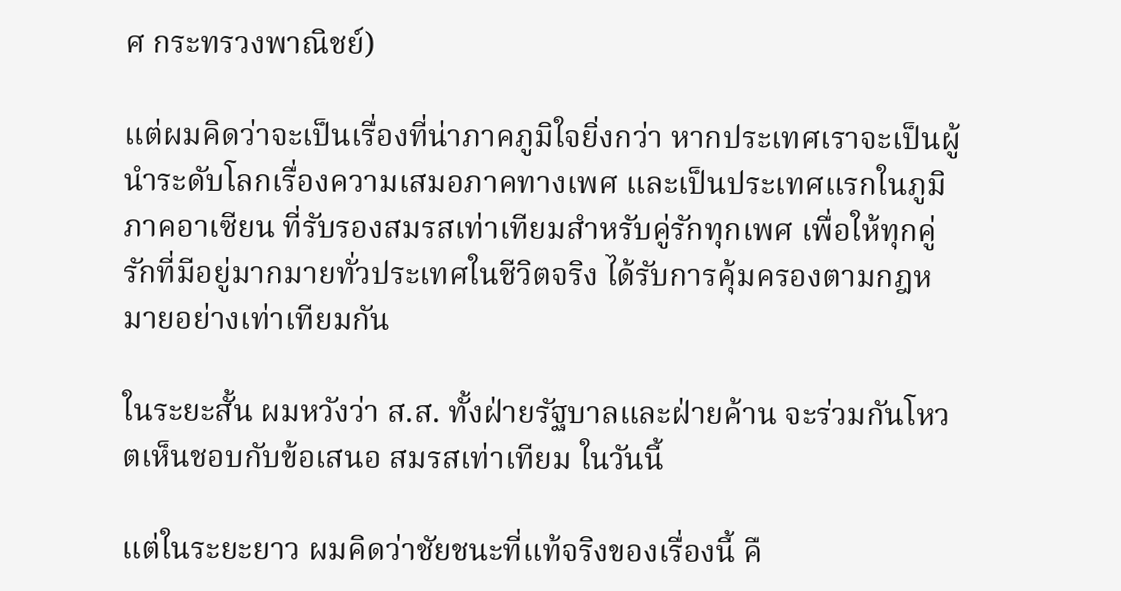ศ กระทรวงพาณิชย์)

แต่ผมคิดว่าจะเป็นเรื่องที่น่าภาคภูมิใจยิ่งกว่า หากประเทศเราจะเป็นผู้นำระดับโลกเรื่องความเสมอภาคทางเพศ และเป็นประเทศแรกในภูมิภาคอาเซียน ที่รับรองสมรสเท่าเทียมสำหรับคู่รักทุกเพศ เพื่อให้ทุกคู่รักที่มีอยู่มากมายทั่วประเทศในชีวิตจริง ได้รับการคุ้มครองตามกฎหมายอย่างเท่าเทียมกัน

ในระยะสั้น ผมหวังว่า ส.ส. ทั้งฝ่ายรัฐบาลและฝ่ายค้าน จะร่วมกันโหวตเห็นชอบกับข้อเสนอ สมรสเท่าเทียม ในวันนี้

แต่ในระยะยาว ผมคิดว่าชัยชนะที่แท้จริงของเรื่องนี้ คื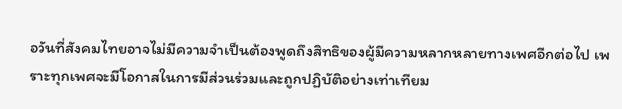อวันที่สังคมไทยอาจไม่มีความจำเป็นต้องพูดถึงสิทธิของผู้มีความหลากหลายทางเพศอีกต่อไป เพราะทุกเพศจะมีโอกาสในการมีส่วนร่วมและถูกปฏิบัติอย่างเท่าเทียม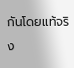กันโดยแท้จริง